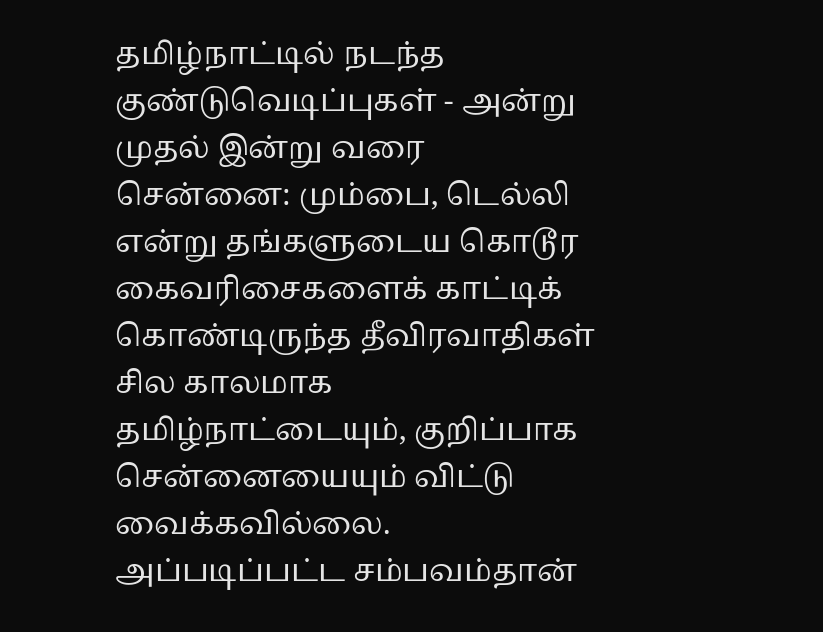தமிழ்நாட்டில் நடந்த குண்டுவெடிப்புகள் - அன்று முதல் இன்று வரை
சென்னை: மும்பை, டெல்லி என்று தங்களுடைய கொடூர கைவரிசைகளைக் காட்டிக் கொண்டிருந்த தீவிரவாதிகள் சில காலமாக தமிழ்நாட்டையும், குறிப்பாக சென்னையையும் விட்டு வைக்கவில்லை.
அப்படிப்பட்ட சம்பவம்தான்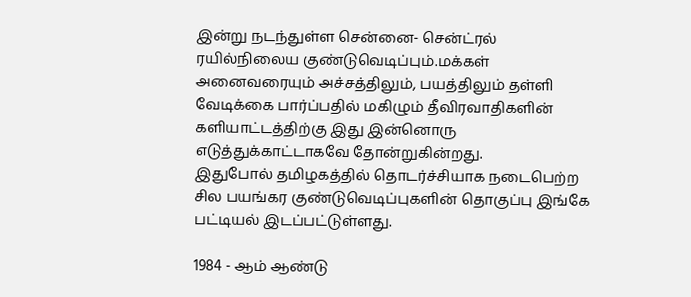இன்று நடந்துள்ள சென்னை- சென்ட்ரல் ரயில்நிலைய குண்டுவெடிப்பும்.மக்கள் அனைவரையும் அச்சத்திலும், பயத்திலும் தள்ளி வேடிக்கை பார்ப்பதில் மகிழும் தீவிரவாதிகளின் களியாட்டத்திற்கு இது இன்னொரு எடுத்துக்காட்டாகவே தோன்றுகின்றது.
இதுபோல் தமிழகத்தில் தொடர்ச்சியாக நடைபெற்ற சில பயங்கர குண்டுவெடிப்புகளின் தொகுப்பு இங்கே பட்டியல் இடப்பட்டுள்ளது.

1984 - ஆம் ஆண்டு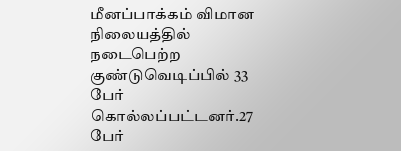மீனப்பாக்கம் விமான நிலையத்தில் நடைபெற்ற குண்டுவெடிப்பில் 33 பேர் கொல்லப்பட்டனர்.27 பேர்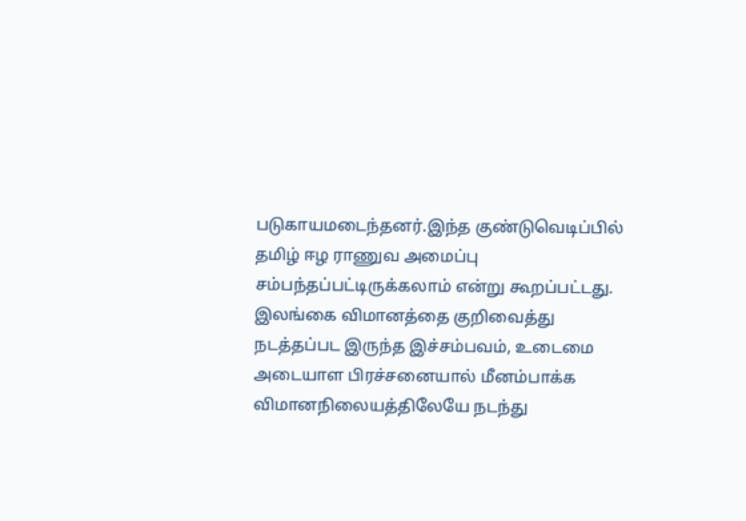படுகாயமடைந்தனர்.இந்த குண்டுவெடிப்பில் தமிழ் ஈழ ராணுவ அமைப்பு சம்பந்தப்பட்டிருக்கலாம் என்று கூறப்பட்டது.
இலங்கை விமானத்தை குறிவைத்து நடத்தப்பட இருந்த இச்சம்பவம், உடைமை அடையாள பிரச்சனையால் மீனம்பாக்க விமானநிலையத்திலேயே நடந்து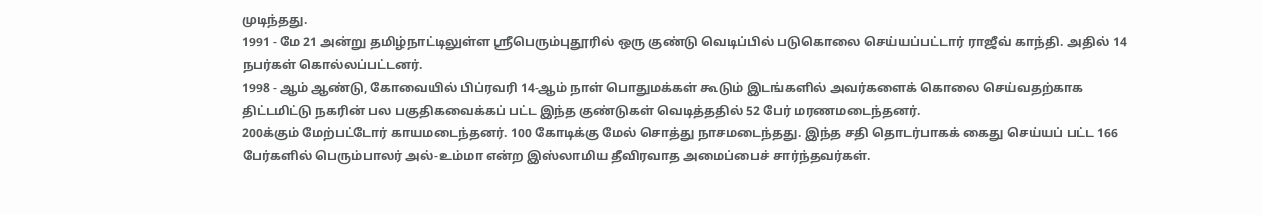முடிந்தது.
1991 - மே 21 அன்று தமிழ்நாட்டிலுள்ள ஸ்ரீபெரும்புதூரில் ஒரு குண்டு வெடிப்பில் படுகொலை செய்யப்பட்டார் ராஜீவ் காந்தி. அதில் 14 நபர்கள் கொல்லப்பட்டனர்.
1998 - ஆம் ஆண்டு, கோவையில் பிப்ரவரி 14-ஆம் நாள் பொதுமக்கள் கூடும் இடங்களில் அவர்களைக் கொலை செய்வதற்காக திட்டமிட்டு நகரின் பல பகுதிகவைக்கப் பட்ட இந்த குண்டுகள் வெடித்ததில் 52 பேர் மரணமடைந்தனர்.
200க்கும் மேற்பட்டோர் காயமடைந்தனர். 100 கோடிக்கு மேல் சொத்து நாசமடைந்தது. இந்த சதி தொடர்பாகக் கைது செய்யப் பட்ட 166 பேர்களில் பெரும்பாலர் அல்-உம்மா என்ற இஸ்லாமிய தீவிரவாத அமைப்பைச் சார்ந்தவர்கள்.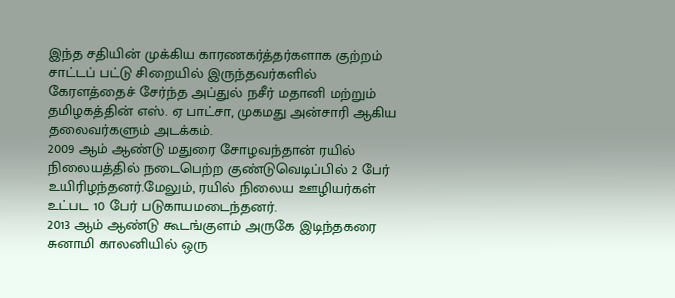இந்த சதியின் முக்கிய காரணகர்த்தர்களாக குற்றம் சாட்டப் பட்டு சிறையில் இருந்தவர்களில் கேரளத்தைச் சேர்ந்த அப்துல் நசீர் மதானி மற்றும் தமிழகத்தின் எஸ். ஏ பாட்சா, முகமது அன்சாரி ஆகிய தலைவர்களும் அடக்கம்.
2009 ஆம் ஆண்டு மதுரை சோழவந்தான் ரயில் நிலையத்தில் நடைபெற்ற குண்டுவெடிப்பில் 2 பேர் உயிரிழந்தனர்.மேலும், ரயில் நிலைய ஊழியர்கள் உட்பட 10 பேர் படுகாயமடைந்தனர்.
2013 ஆம் ஆண்டு கூடங்குளம் அருகே இடிந்தகரை சுனாமி காலனியில் ஒரு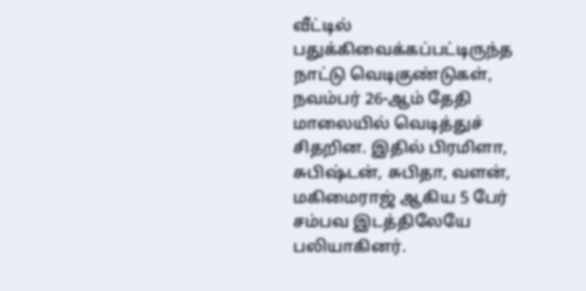வீட்டில் பதுக்கிவைக்கப்பட்டிருந்த நாட்டு வெடிகுண்டுகள், நவம்பர் 26-ஆம் தேதி மாலையில் வெடித்துச் சிதறின. இதில் பிரமிளா, சுபிஷ்டன், சுபிதா, வளன், மகிமைராஜ் ஆகிய 5 பேர் சம்பவ இடத்திலேயே பலியாகினர்.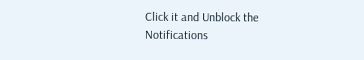Click it and Unblock the Notifications